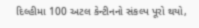દિલ્હીમા 100 અટલ કેન્ટીનનો સંકલ્પ પૂરો થયો,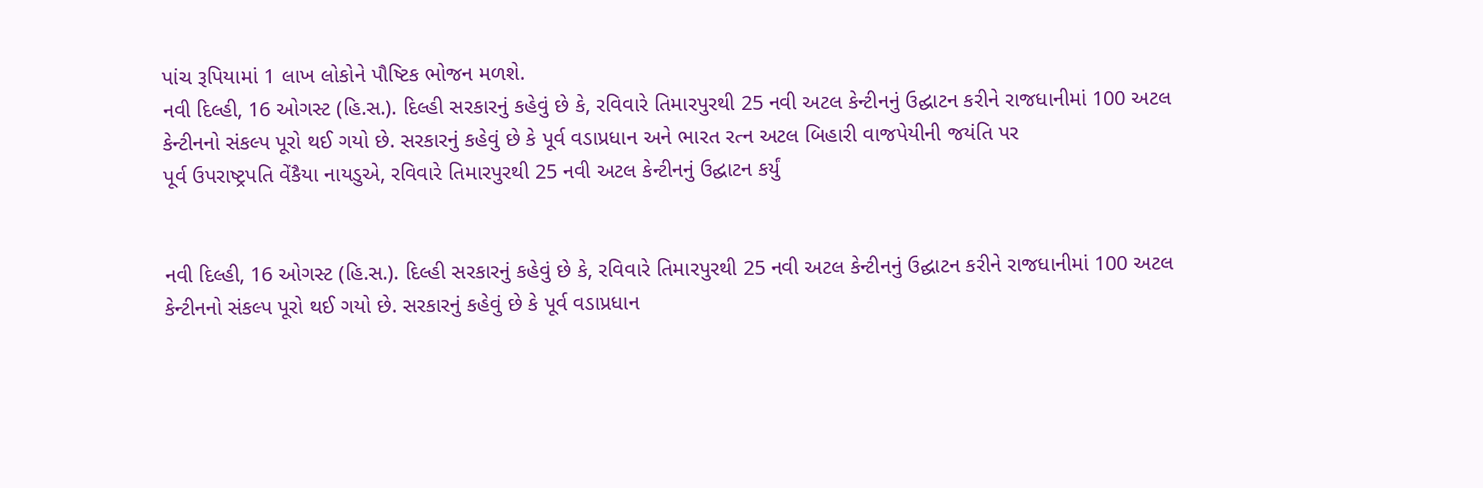પાંચ રૂપિયામાં 1 લાખ લોકોને પૌષ્ટિક ભોજન મળશે.
નવી દિલ્હી, 16 ઓગસ્ટ (હિ.સ.). દિલ્હી સરકારનું કહેવું છે કે, રવિવારે તિમારપુરથી 25 નવી અટલ કેન્ટીનનું ઉદ્ઘાટન કરીને રાજધાનીમાં 100 અટલ કેન્ટીનનો સંકલ્પ પૂરો થઈ ગયો છે. સરકારનું કહેવું છે કે પૂર્વ વડાપ્રધાન અને ભારત રત્ન અટલ બિહારી વાજપેયીની જયંતિ પર
પૂર્વ ઉપરાષ્ટ્રપતિ વેંકૈયા નાયડુએ, રવિવારે તિમારપુરથી 25 નવી અટલ કેન્ટીનનું ઉદ્ઘાટન કર્યું


નવી દિલ્હી, 16 ઓગસ્ટ (હિ.સ.). દિલ્હી સરકારનું કહેવું છે કે, રવિવારે તિમારપુરથી 25 નવી અટલ કેન્ટીનનું ઉદ્ઘાટન કરીને રાજધાનીમાં 100 અટલ કેન્ટીનનો સંકલ્પ પૂરો થઈ ગયો છે. સરકારનું કહેવું છે કે પૂર્વ વડાપ્રધાન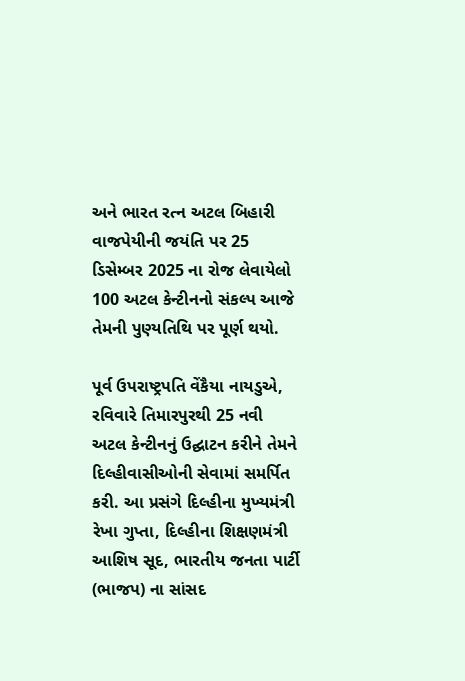અને ભારત રત્ન અટલ બિહારી વાજપેયીની જયંતિ પર 25 ડિસેમ્બર 2025 ના રોજ લેવાયેલો 100 અટલ કેન્ટીનનો સંકલ્પ આજે તેમની પુણ્યતિથિ પર પૂર્ણ થયો.

પૂર્વ ઉપરાષ્ટ્રપતિ વેંકૈયા નાયડુએ, રવિવારે તિમારપુરથી 25 નવી અટલ કેન્ટીનનું ઉદ્ઘાટન કરીને તેમને દિલ્હીવાસીઓની સેવામાં સમર્પિત કરી. આ પ્રસંગે દિલ્હીના મુખ્યમંત્રી રેખા ગુપ્તા, દિલ્હીના શિક્ષણમંત્રી આશિષ સૂદ, ભારતીય જનતા પાર્ટી (ભાજપ) ના સાંસદ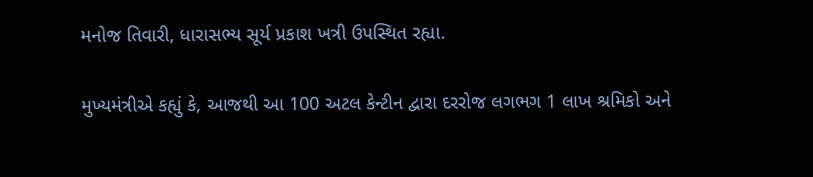મનોજ તિવારી, ધારાસભ્ય સૂર્ય પ્રકાશ ખત્રી ઉપસ્થિત રહ્યા.

મુખ્યમંત્રીએ કહ્યું કે, આજથી આ 100 અટલ કેન્ટીન દ્વારા દરરોજ લગભગ 1 લાખ શ્રમિકો અને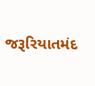જરૂરિયાતમંદ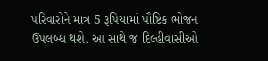પરિવારોને માત્ર 5 રૂપિયામાં પૌષ્ટિક ભોજન ઉપલબ્ધ થશે. આ સાથે જ દિલ્હીવાસીઓ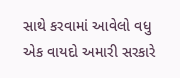સાથે કરવામાં આવેલો વધુ એક વાયદો અમારી સરકારે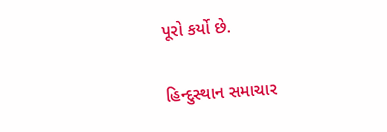પૂરો કર્યો છે.

હિન્દુસ્થાન સમાચાર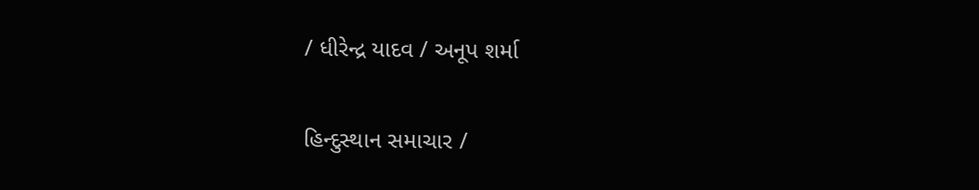/ ધીરેન્દ્ર યાદવ / અનૂપ શર્મા

હિન્દુસ્થાન સમાચાર /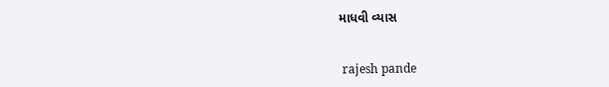માધવી વ્યાસ


 rajesh pande